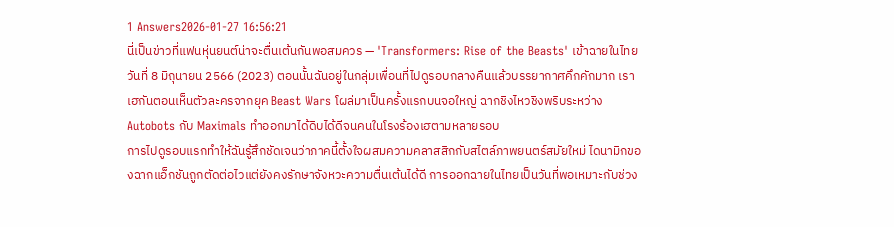1 Answers2026-01-27 16:56:21
นี่เป็นข่าวที่แฟนหุ่นยนต์น่าจะตื่นเต้นกันพอสมควร — 'Transformers: Rise of the Beasts' เข้าฉายในไทยวันที่ 8 มิถุนายน 2566 (2023) ตอนนั้นฉันอยู่ในกลุ่มเพื่อนที่ไปดูรอบกลางคืนแล้วบรรยากาศคึกคักมาก เราเฮกันตอนเห็นตัวละครจากยุค Beast Wars โผล่มาเป็นครั้งแรกบนจอใหญ่ ฉากชิงไหวชิงพริบระหว่าง Autobots กับ Maximals ทำออกมาได้ดิบได้ดีจนคนในโรงร้องเฮตามหลายรอบ
การไปดูรอบแรกทำให้ฉันรู้สึกชัดเจนว่าภาคนี้ตั้งใจผสมความคลาสสิกกับสไตล์ภาพยนตร์สมัยใหม่ ไดนามิกของฉากแอ็กชันถูกตัดต่อไวแต่ยังคงรักษาจังหวะความตื่นเต้นได้ดี การออกฉายในไทยเป็นวันที่พอเหมาะกับช่วง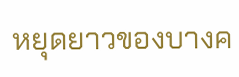หยุดยาวของบางค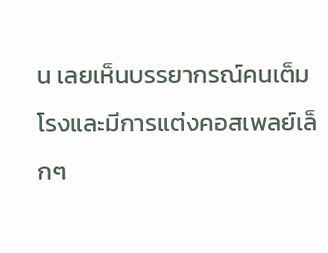น เลยเห็นบรรยากรณ์คนเต็มโรงและมีการแต่งคอสเพลย์เล็กๆ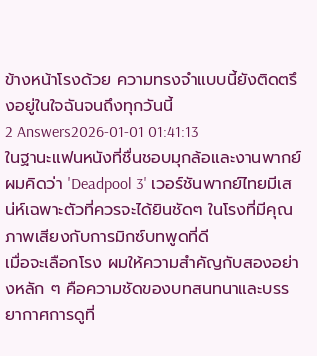ข้างหน้าโรงด้วย ความทรงจำแบบนี้ยังติดตรึงอยู่ในใจฉันจนถึงทุกวันนี้
2 Answers2026-01-01 01:41:13
ในฐานะแฟนหนังที่ชื่นชอบมุกล้อและงานพากย์ ผมคิดว่า 'Deadpool 3' เวอร์ชันพากย์ไทยมีเสน่ห์เฉพาะตัวที่ควรจะได้ยินชัดๆ ในโรงที่มีคุณภาพเสียงกับการมิกซ์บทพูดที่ดี
เมื่อจะเลือกโรง ผมให้ความสำคัญกับสองอย่างหลัก ๆ คือความชัดของบทสนทนาและบรรยากาศการดูที่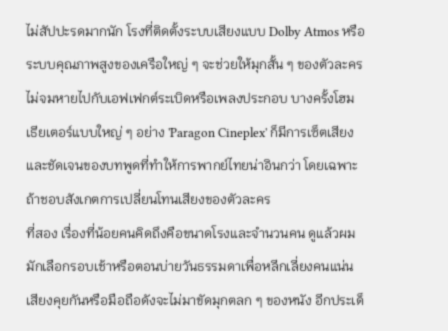ไม่สัปปะรดมากนัก โรงที่ติดตั้งระบบเสียงแบบ Dolby Atmos หรือระบบคุณภาพสูงของเครือใหญ่ ๆ จะช่วยให้มุกสั้น ๆ ของตัวละครไม่จมหายไปกับเอฟเฟกต์ระเบิดหรือเพลงประกอบ บางครั้งโฮมเธียเตอร์แบบใหญ่ ๆ อย่าง 'Paragon Cineplex' ก็มีการเซ็ตเสียงและชัดเจนของบทพูดที่ทำให้การพากย์ไทยน่าอินกว่า โดยเฉพาะถ้าชอบสังเกตการเปลี่ยนโทนเสียงของตัวละคร
ที่สอง เรื่องที่น้อยคนคิดถึงคือขนาดโรงและจำนวนคน ดูแล้วผมมักเลือกรอบเช้าหรือตอนบ่ายวันธรรมดาเพื่อหลีกเลี่ยงคนแน่น เสียงคุยกันหรือมือถือดังจะไม่มาขัดมุกตลก ๆ ของหนัง อีกประเด็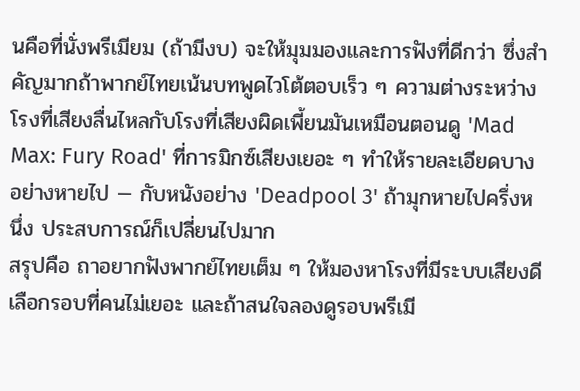นคือที่นั่งพรีเมียม (ถ้ามีงบ) จะให้มุมมองและการฟังที่ดีกว่า ซึ่งสำคัญมากถ้าพากย์ไทยเน้นบทพูดไวโต้ตอบเร็ว ๆ ความต่างระหว่างโรงที่เสียงลื่นไหลกับโรงที่เสียงผิดเพี้ยนมันเหมือนตอนดู 'Mad Max: Fury Road' ที่การมิกซ์เสียงเยอะ ๆ ทำให้รายละเอียดบางอย่างหายไป — กับหนังอย่าง 'Deadpool 3' ถ้ามุกหายไปครึ่งหนึ่ง ประสบการณ์ก็เปลี่ยนไปมาก
สรุปคือ ถาอยากฟังพากย์ไทยเต็ม ๆ ให้มองหาโรงที่มีระบบเสียงดี เลือกรอบที่คนไม่เยอะ และถ้าสนใจลองดูรอบพรีเมี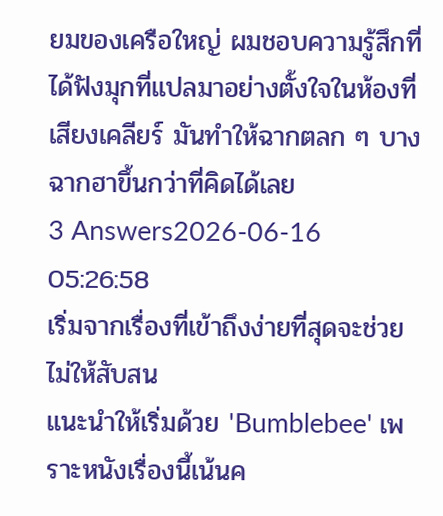ยมของเครือใหญ่ ผมชอบความรู้สึกที่ได้ฟังมุกที่แปลมาอย่างตั้งใจในห้องที่เสียงเคลียร์ มันทำให้ฉากตลก ๆ บางฉากฮาขึ้นกว่าที่คิดได้เลย
3 Answers2026-06-16 05:26:58
เริ่มจากเรื่องที่เข้าถึงง่ายที่สุดจะช่วยไม่ให้สับสน
แนะนำให้เริ่มด้วย 'Bumblebee' เพราะหนังเรื่องนี้เน้นค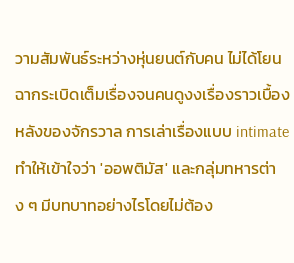วามสัมพันธ์ระหว่างหุ่นยนต์กับคน ไม่ได้โยนฉากระเบิดเต็มเรื่องจนคนดูงงเรื่องราวเบื้องหลังของจักรวาล การเล่าเรื่องแบบ intimate ทำให้เข้าใจว่า 'ออพติมัส' และกลุ่มทหารต่าง ๆ มีบทบาทอย่างไรโดยไม่ต้อง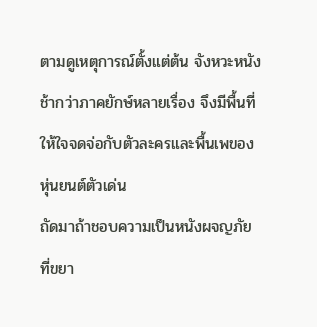ตามดูเหตุการณ์ตั้งแต่ต้น จังหวะหนังช้ากว่าภาคยักษ์หลายเรื่อง จึงมีพื้นที่ให้ใจจดจ่อกับตัวละครและพื้นเพของหุ่นยนต์ตัวเด่น
ถัดมาถ้าชอบความเป็นหนังผจญภัยที่ขยา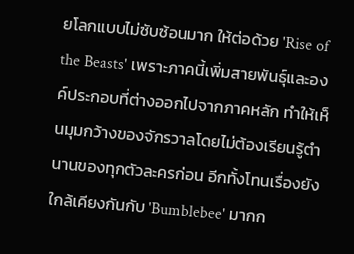ยโลกแบบไม่ซับซ้อนมาก ให้ต่อด้วย 'Rise of the Beasts' เพราะภาคนี้เพิ่มสายพันธุ์และองค์ประกอบที่ต่างออกไปจากภาคหลัก ทำให้เห็นมุมกว้างของจักรวาลโดยไม่ต้องเรียนรู้ตำนานของทุกตัวละครก่อน อีกทั้งโทนเรื่องยังใกล้เคียงกันกับ 'Bumblebee' มากก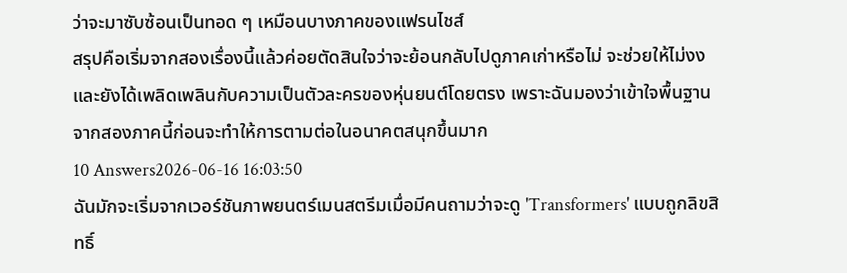ว่าจะมาซับซ้อนเป็นทอด ๆ เหมือนบางภาคของแฟรนไชส์
สรุปคือเริ่มจากสองเรื่องนี้แล้วค่อยตัดสินใจว่าจะย้อนกลับไปดูภาคเก่าหรือไม่ จะช่วยให้ไม่งงและยังได้เพลิดเพลินกับความเป็นตัวละครของหุ่นยนต์โดยตรง เพราะฉันมองว่าเข้าใจพื้นฐานจากสองภาคนี้ก่อนจะทำให้การตามต่อในอนาคตสนุกขึ้นมาก
10 Answers2026-06-16 16:03:50
ฉันมักจะเริ่มจากเวอร์ชันภาพยนตร์เมนสตรีมเมื่อมีคนถามว่าจะดู 'Transformers' แบบถูกลิขสิทธิ์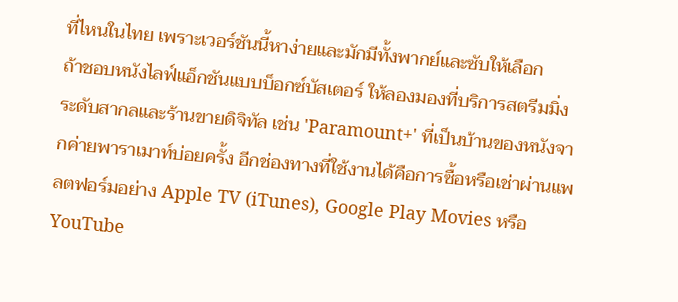ที่ไหนในไทย เพราะเวอร์ชันนี้หาง่ายและมักมีทั้งพากย์และซับให้เลือก
ถ้าชอบหนังไลฟ์แอ็กชันแบบบ็อกซ์บัสเตอร์ ให้ลองมองที่บริการสตรีมมิ่งระดับสากลและร้านขายดิจิทัล เช่น 'Paramount+' ที่เป็นบ้านของหนังจากค่ายพาราเมาท์บ่อยครั้ง อีกช่องทางที่ใช้งานได้คือการซื้อหรือเช่าผ่านแพลตฟอร์มอย่าง Apple TV (iTunes), Google Play Movies หรือ YouTube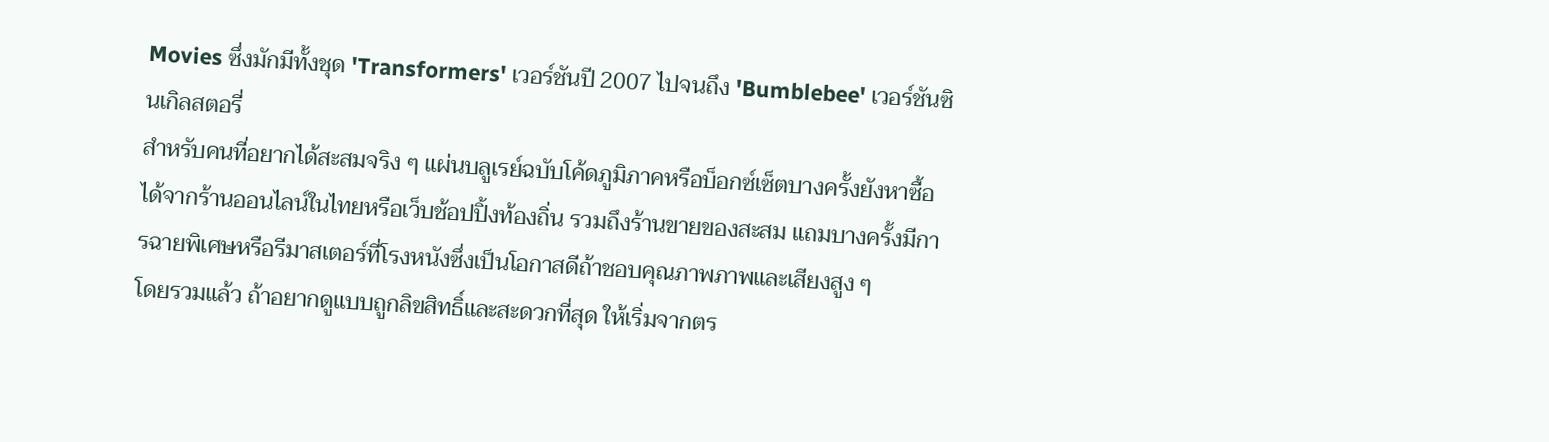Movies ซึ่งมักมีทั้งชุด 'Transformers' เวอร์ชันปี 2007 ไปจนถึง 'Bumblebee' เวอร์ชันซินเกิลสตอรี่
สำหรับคนที่อยากได้สะสมจริง ๆ แผ่นบลูเรย์ฉบับโค้ดภูมิภาคหรือบ็อกซ์เซ็ตบางครั้งยังหาซื้อได้จากร้านออนไลน์ในไทยหรือเว็บช้อปปิ้งท้องถิ่น รวมถึงร้านขายของสะสม แถมบางครั้งมีการฉายพิเศษหรือรีมาสเตอร์ที่โรงหนังซึ่งเป็นโอกาสดีถ้าชอบคุณภาพภาพและเสียงสูง ๆ
โดยรวมแล้ว ถ้าอยากดูแบบถูกลิขสิทธิ์และสะดวกที่สุด ให้เริ่มจากตร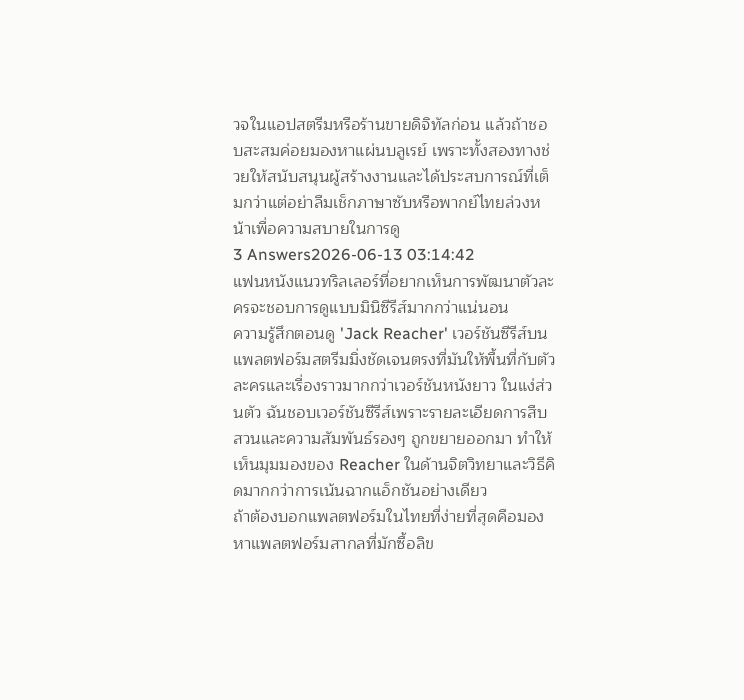วจในแอปสตรีมหรือร้านขายดิจิทัลก่อน แล้วถ้าชอบสะสมค่อยมองหาแผ่นบลูเรย์ เพราะทั้งสองทางช่วยให้สนับสนุนผู้สร้างงานและได้ประสบการณ์ที่เต็มกว่าแต่อย่าลืมเช็กภาษาซับหรือพากย์ไทยล่วงหน้าเพื่อความสบายในการดู
3 Answers2026-06-13 03:14:42
แฟนหนังแนวทริลเลอร์ที่อยากเห็นการพัฒนาตัวละครจะชอบการดูแบบมินิซีรีส์มากกว่าแน่นอน
ความรู้สึกตอนดู 'Jack Reacher' เวอร์ชันซีรีส์บนแพลตฟอร์มสตรีมมิ่งชัดเจนตรงที่มันให้พื้นที่กับตัวละครและเรื่องราวมากกว่าเวอร์ชันหนังยาว ในแง่ส่วนตัว ฉันชอบเวอร์ชันซีรีส์เพราะรายละเอียดการสืบสวนและความสัมพันธ์รองๆ ถูกขยายออกมา ทำให้เห็นมุมมองของ Reacher ในด้านจิตวิทยาและวิธีคิดมากกว่าการเน้นฉากแอ็กชันอย่างเดียว
ถ้าต้องบอกแพลตฟอร์มในไทยที่ง่ายที่สุดคือมองหาแพลตฟอร์มสากลที่มักซื้อลิข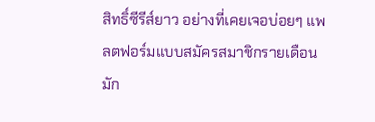สิทธิ์ซีรีส์ยาว อย่างที่เคยเจอบ่อยๆ แพลตฟอร์มแบบสมัครสมาชิกรายเดือนมัก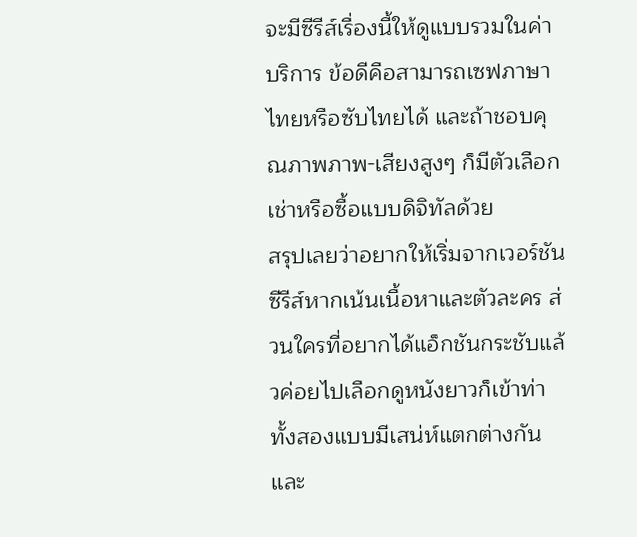จะมีซีรีส์เรื่องนี้ให้ดูแบบรวมในค่าบริการ ข้อดีคือสามารถเซฟภาษาไทยหรือซับไทยได้ และถ้าชอบคุณภาพภาพ-เสียงสูงๆ ก็มีตัวเลือกเช่าหรือซื้อแบบดิจิทัลด้วย
สรุปเลยว่าอยากให้เริ่มจากเวอร์ชันซีรีส์หากเน้นเนื้อหาและตัวละคร ส่วนใครที่อยากได้แอ็กชันกระชับแล้วค่อยไปเลือกดูหนังยาวก็เข้าท่า ทั้งสองแบบมีเสน่ห์แตกต่างกันและ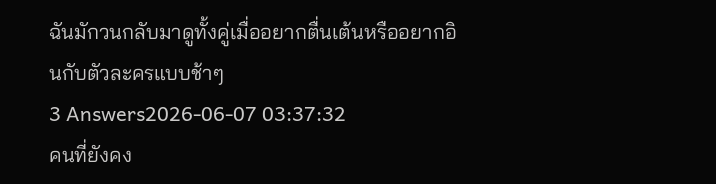ฉันมักวนกลับมาดูทั้งคู่เมื่ออยากตื่นเต้นหรืออยากอินกับตัวละครแบบช้าๆ
3 Answers2026-06-07 03:37:32
คนที่ยังคง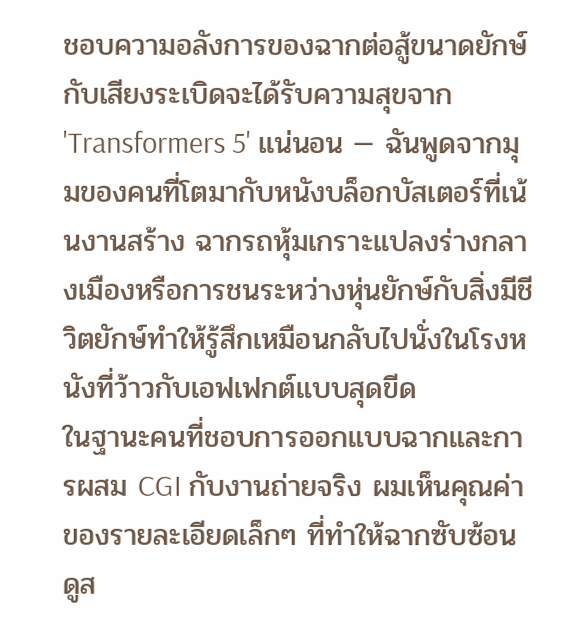ชอบความอลังการของฉากต่อสู้ขนาดยักษ์กับเสียงระเบิดจะได้รับความสุขจาก 'Transformers 5' แน่นอน — ฉันพูดจากมุมของคนที่โตมากับหนังบล็อกบัสเตอร์ที่เน้นงานสร้าง ฉากรถหุ้มเกราะแปลงร่างกลางเมืองหรือการชนระหว่างหุ่นยักษ์กับสิ่งมีชีวิตยักษ์ทำให้รู้สึกเหมือนกลับไปนั่งในโรงหนังที่ว้าวกับเอฟเฟกต์แบบสุดขีด
ในฐานะคนที่ชอบการออกแบบฉากและการผสม CGI กับงานถ่ายจริง ผมเห็นคุณค่าของรายละเอียดเล็กๆ ที่ทำให้ฉากซับซ้อนดูส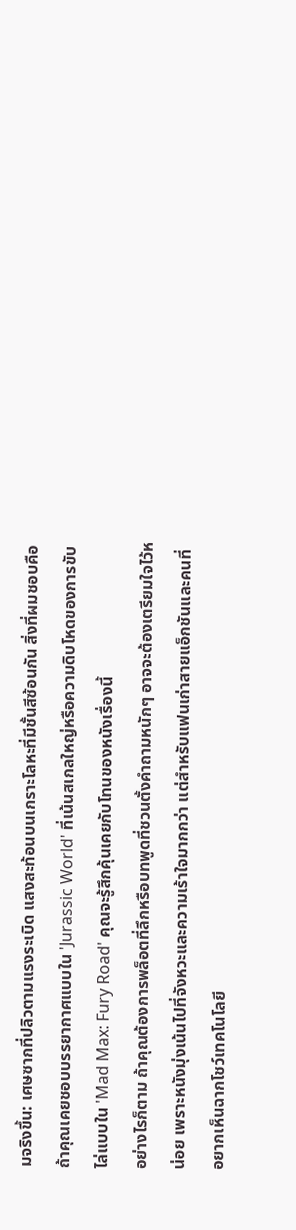มจริงขึ้น: เศษซากที่ปลิวตามแรงระเบิด แสงสะท้อนบนเกราะโลหะที่มีชั้นสีซ้อนกัน สิ่งที่ผมชอบคือถ้าคุณเคยชอบบรรยากาศแบบใน 'Jurassic World' ที่เน้นสเกลใหญ่หรือความดิบโหดของการขับไล่แบบใน 'Mad Max: Fury Road' คุณจะรู้สึกคุ้นเคยกับโทนของหนังเรื่องนี้
อย่างไรก็ตาม ถ้าคุณต้องการพล็อตที่ลึกหรือบทพูดที่ชวนตั้งคำถามหนักๆ อาจจะต้องเตรียมใจไว้หน่อย เพราะหนังมุ่งเน้นไปที่จังหวะและความเร้าใจมากกว่า แต่สำหรับแฟนเก่าสายแอ็กชันและคนที่อยากเห็นฉากโชว์เทคโนโลยี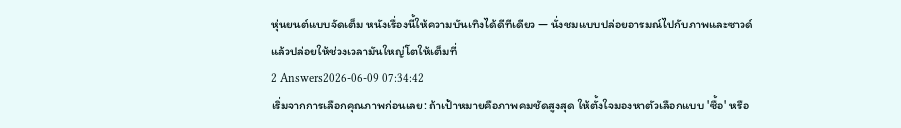หุ่นยนต์แบบจัดเต็ม หนังเรื่องนี้ให้ความบันเทิงได้ดีทีเดียว — นั่งชมแบบปล่อยอารมณ์ไปกับภาพและซาวด์ แล้วปล่อยให้ช่วงเวลามันใหญ่โตให้เต็มที่
2 Answers2026-06-09 07:34:42
เริ่มจากการเลือกคุณภาพก่อนเลย: ถ้าเป้าหมายคือภาพคมชัดสูงสุด ให้ตั้งใจมองหาตัวเลือกแบบ 'ซื้อ' หรือ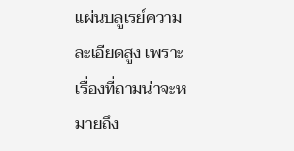แผ่นบลูเรย์ความละเอียดสูง เพราะเรื่องที่ถามน่าจะหมายถึง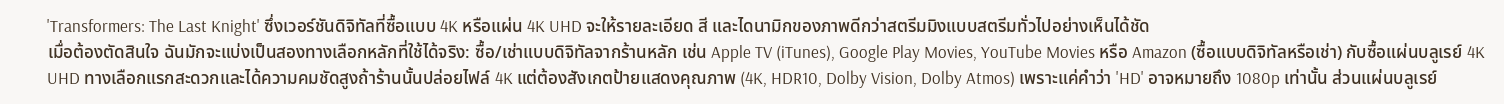'Transformers: The Last Knight' ซึ่งเวอร์ชันดิจิทัลที่ซื้อแบบ 4K หรือแผ่น 4K UHD จะให้รายละเอียด สี และไดนามิกของภาพดีกว่าสตรีมมิงแบบสตรีมทั่วไปอย่างเห็นได้ชัด
เมื่อต้องตัดสินใจ ฉันมักจะแบ่งเป็นสองทางเลือกหลักที่ใช้ได้จริง: ซื้อ/เช่าแบบดิจิทัลจากร้านหลัก เช่น Apple TV (iTunes), Google Play Movies, YouTube Movies หรือ Amazon (ซื้อแบบดิจิทัลหรือเช่า) กับซื้อแผ่นบลูเรย์ 4K UHD ทางเลือกแรกสะดวกและได้ความคมชัดสูงถ้าร้านนั้นปล่อยไฟล์ 4K แต่ต้องสังเกตป้ายแสดงคุณภาพ (4K, HDR10, Dolby Vision, Dolby Atmos) เพราะแค่คำว่า 'HD' อาจหมายถึง 1080p เท่านั้น ส่วนแผ่นบลูเรย์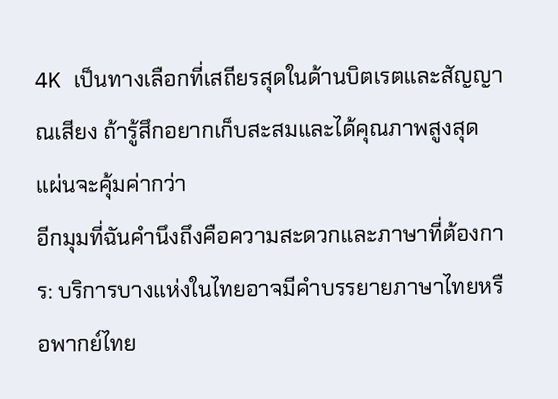4K เป็นทางเลือกที่เสถียรสุดในด้านบิตเรตและสัญญาณเสียง ถ้ารู้สึกอยากเก็บสะสมและได้คุณภาพสูงสุด แผ่นจะคุ้มค่ากว่า
อีกมุมที่ฉันคำนึงถึงคือความสะดวกและภาษาที่ต้องการ: บริการบางแห่งในไทยอาจมีคำบรรยายภาษาไทยหรือพากย์ไทย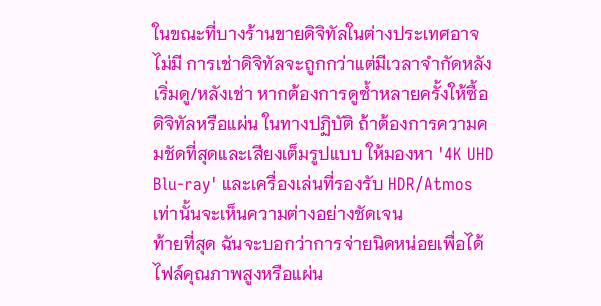ในขณะที่บางร้านขายดิจิทัลในต่างประเทศอาจไม่มี การเช่าดิจิทัลจะถูกกว่าแต่มีเวลาจำกัดหลังเริ่มดู/หลังเช่า หากต้องการดูซ้ำหลายครั้งให้ซื้อดิจิทัลหรือแผ่น ในทางปฏิบัติ ถ้าต้องการความคมชัดที่สุดและเสียงเต็มรูปแบบ ให้มองหา '4K UHD Blu-ray' และเครื่องเล่นที่รองรับ HDR/Atmos เท่านั้นจะเห็นความต่างอย่างชัดเจน
ท้ายที่สุด ฉันจะบอกว่าการจ่ายนิดหน่อยเพื่อได้ไฟล์คุณภาพสูงหรือแผ่น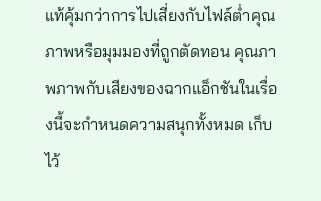แท้คุ้มกว่าการไปเสี่ยงกับไฟล์ต่ำคุณภาพหรือมุมมองที่ถูกตัดทอน คุณภาพภาพกับเสียงของฉากแอ็กชันในเรื่องนี้จะกำหนดความสนุกทั้งหมด เก็บไว้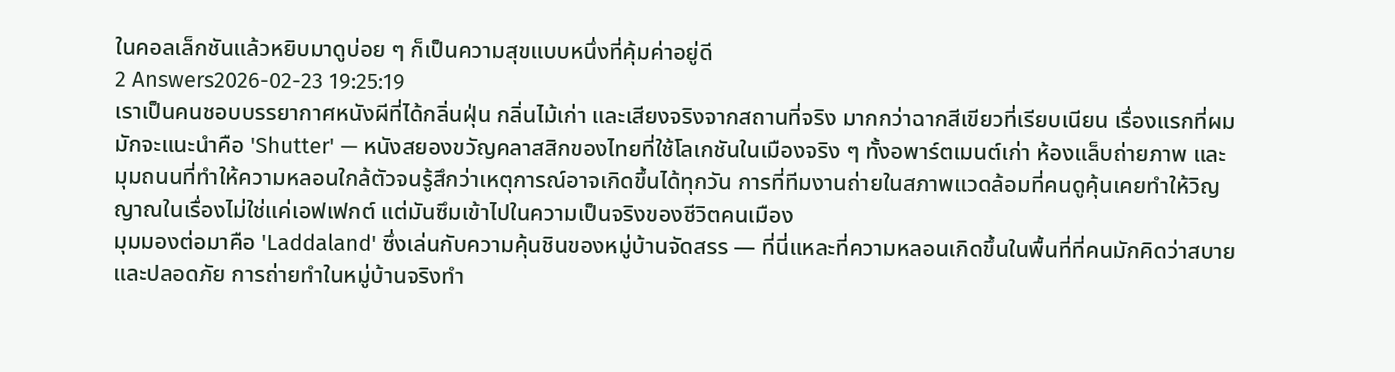ในคอลเล็กชันแล้วหยิบมาดูบ่อย ๆ ก็เป็นความสุขแบบหนึ่งที่คุ้มค่าอยู่ดี
2 Answers2026-02-23 19:25:19
เราเป็นคนชอบบรรยากาศหนังผีที่ได้กลิ่นฝุ่น กลิ่นไม้เก่า และเสียงจริงจากสถานที่จริง มากกว่าฉากสีเขียวที่เรียบเนียน เรื่องแรกที่ผมมักจะแนะนำคือ 'Shutter' — หนังสยองขวัญคลาสสิกของไทยที่ใช้โลเกชันในเมืองจริง ๆ ทั้งอพาร์ตเมนต์เก่า ห้องแล็บถ่ายภาพ และมุมถนนที่ทำให้ความหลอนใกล้ตัวจนรู้สึกว่าเหตุการณ์อาจเกิดขึ้นได้ทุกวัน การที่ทีมงานถ่ายในสภาพแวดล้อมที่คนดูคุ้นเคยทำให้วิญญาณในเรื่องไม่ใช่แค่เอฟเฟกต์ แต่มันซึมเข้าไปในความเป็นจริงของชีวิตคนเมือง
มุมมองต่อมาคือ 'Laddaland' ซึ่งเล่นกับความคุ้นชินของหมู่บ้านจัดสรร — ที่นี่แหละที่ความหลอนเกิดขึ้นในพื้นที่ที่คนมักคิดว่าสบายและปลอดภัย การถ่ายทำในหมู่บ้านจริงทำ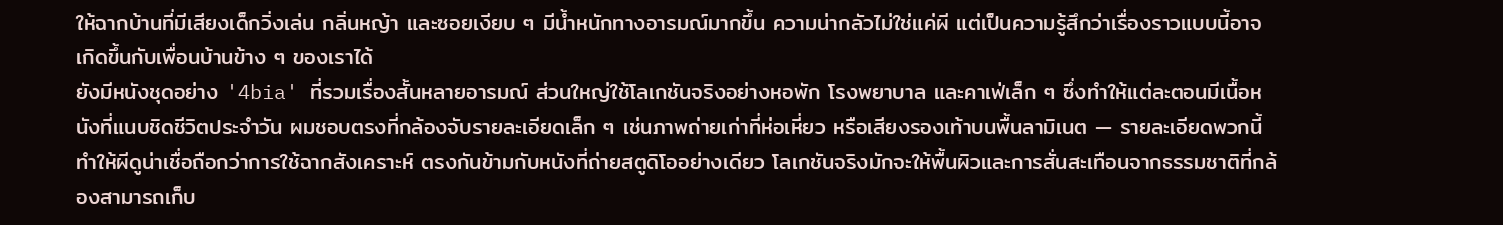ให้ฉากบ้านที่มีเสียงเด็กวิ่งเล่น กลิ่นหญ้า และซอยเงียบ ๆ มีน้ำหนักทางอารมณ์มากขึ้น ความน่ากลัวไม่ใช่แค่ผี แต่เป็นความรู้สึกว่าเรื่องราวแบบนี้อาจเกิดขึ้นกับเพื่อนบ้านข้าง ๆ ของเราได้
ยังมีหนังชุดอย่าง '4bia' ที่รวมเรื่องสั้นหลายอารมณ์ ส่วนใหญ่ใช้โลเกชันจริงอย่างหอพัก โรงพยาบาล และคาเฟ่เล็ก ๆ ซึ่งทำให้แต่ละตอนมีเนื้อหนังที่แนบชิดชีวิตประจำวัน ผมชอบตรงที่กล้องจับรายละเอียดเล็ก ๆ เช่นภาพถ่ายเก่าที่ห่อเหี่ยว หรือเสียงรองเท้าบนพื้นลามิเนต — รายละเอียดพวกนี้ทำให้ผีดูน่าเชื่อถือกว่าการใช้ฉากสังเคราะห์ ตรงกันข้ามกับหนังที่ถ่ายสตูดิโออย่างเดียว โลเกชันจริงมักจะให้พื้นผิวและการสั่นสะเทือนจากธรรมชาติที่กล้องสามารถเก็บ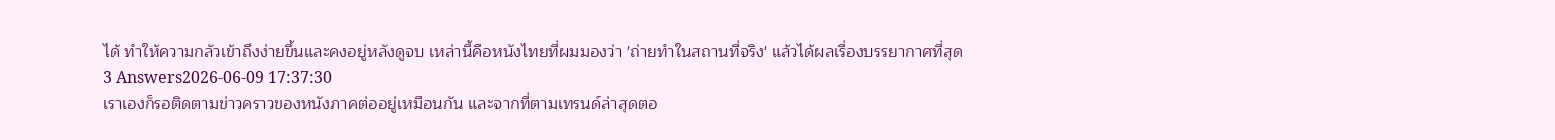ได้ ทำให้ความกลัวเข้าถึงง่ายขึ้นและคงอยู่หลังดูจบ เหล่านี้คือหนังไทยที่ผมมองว่า 'ถ่ายทำในสถานที่จริง' แล้วได้ผลเรื่องบรรยากาศที่สุด
3 Answers2026-06-09 17:37:30
เราเองก็รอติดตามข่าวคราวของหนังภาคต่ออยู่เหมือนกัน และจากที่ตามเทรนด์ล่าสุดตอ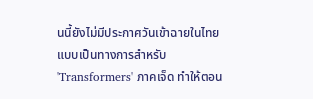นนี้ยังไม่มีประกาศวันเข้าฉายในไทยแบบเป็นทางการสำหรับ 'Transformers' ภาคเจ็ด ทำให้ตอน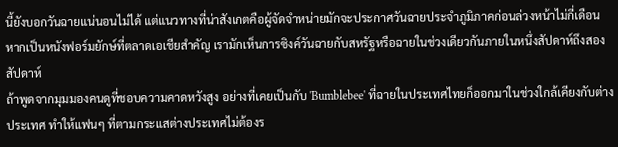นี้ยังบอกวันฉายแน่นอนไม่ได้ แต่แนวทางที่น่าสังเกตคือผู้จัดจำหน่ายมักจะประกาศวันฉายประจำภูมิภาคก่อนล่วงหน้าไม่กี่เดือน หากเป็นหนังฟอร์มยักษ์ที่ตลาดเอเชียสำคัญ เรามักเห็นการซิงค์วันฉายกับสหรัฐหรือฉายในช่วงเดียวกันภายในหนึ่งสัปดาห์ถึงสองสัปดาห์
ถ้าพูดจากมุมมองคนดูที่ชอบความคาดหวังสูง อย่างที่เคยเป็นกับ 'Bumblebee' ที่ฉายในประเทศไทยก็ออกมาในช่วงใกล้เคียงกับต่างประเทศ ทำให้แฟนๆ ที่ตามกระแสต่างประเทศไม่ต้องร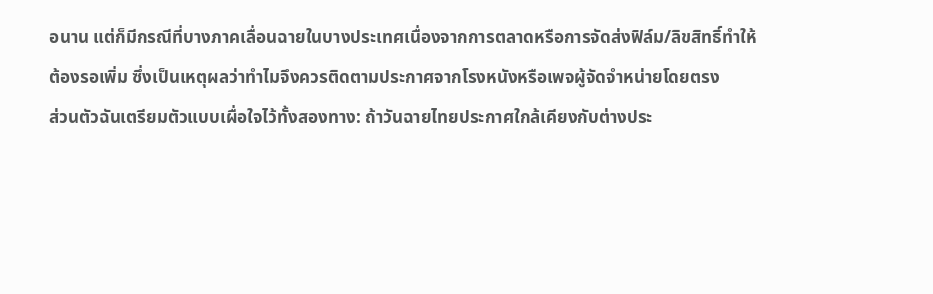อนาน แต่ก็มีกรณีที่บางภาคเลื่อนฉายในบางประเทศเนื่องจากการตลาดหรือการจัดส่งฟิล์ม/ลิขสิทธิ์ทำให้ต้องรอเพิ่ม ซึ่งเป็นเหตุผลว่าทำไมจึงควรติดตามประกาศจากโรงหนังหรือเพจผู้จัดจำหน่ายโดยตรง
ส่วนตัวฉันเตรียมตัวแบบเผื่อใจไว้ทั้งสองทาง: ถ้าวันฉายไทยประกาศใกล้เคียงกับต่างประ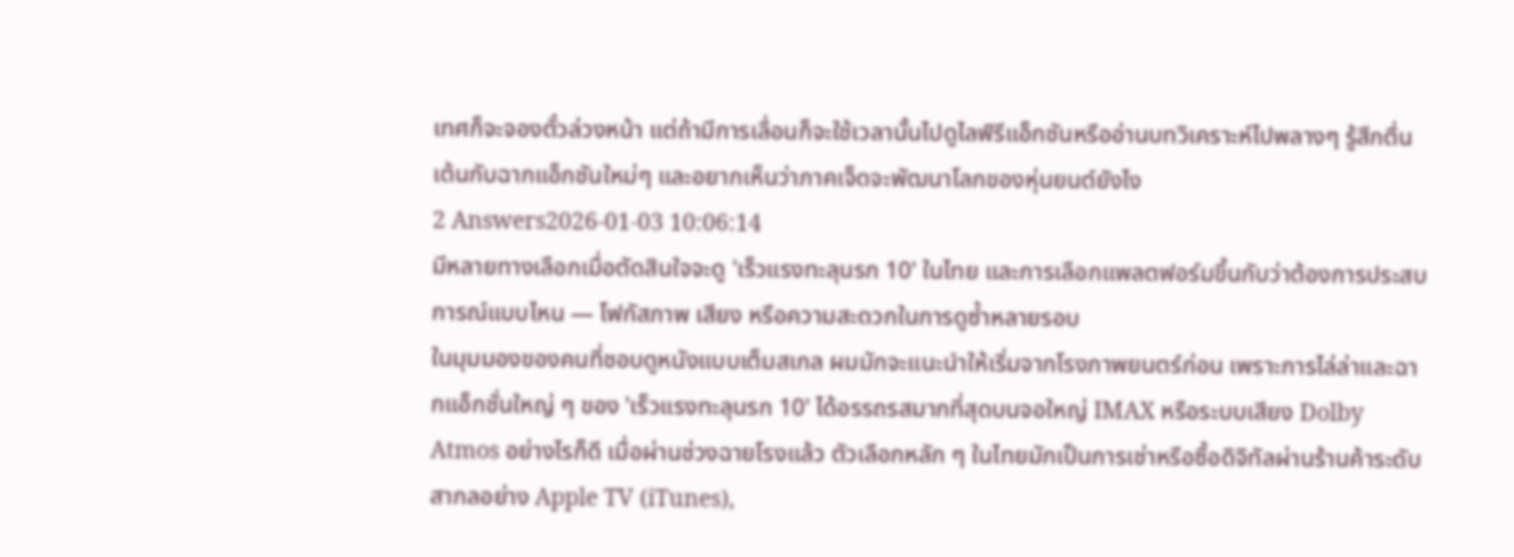เทศก็จะจองตั๋วล่วงหน้า แต่ถ้ามีการเลื่อนก็จะใช้เวลานั้นไปดูไลฟ์รีแอ็กชันหรืออ่านบทวิเคราะห์ไปพลางๆ รู้สึกตื่นเต้นกับฉากแอ็กชันใหม่ๆ และอยากเห็นว่าภาคเจ็ดจะพัฒนาโลกของหุ่นยนต์ยังไง
2 Answers2026-01-03 10:06:14
มีหลายทางเลือกเมื่อตัดสินใจจะดู 'เร็วแรงทะลุนรก 10' ในไทย และการเลือกแพลตฟอร์มขึ้นกับว่าต้องการประสบการณ์แบบไหน — โฟกัสภาพ เสียง หรือความสะดวกในการดูซ้ำหลายรอบ
ในมุมมองของคนที่ชอบดูหนังแบบเต็มสเกล ผมมักจะแนะนำให้เริ่มจากโรงภาพยนตร์ก่อน เพราะการไล่ล่าและฉากแอ็กชั่นใหญ่ ๆ ของ 'เร็วแรงทะลุนรก 10' ได้อรรถรสมากที่สุดบนจอใหญ่ IMAX หรือระบบเสียง Dolby Atmos อย่างไรก็ดี เมื่อผ่านช่วงฉายโรงแล้ว ตัวเลือกหลัก ๆ ในไทยมักเป็นการเช่าหรือซื้อดิจิทัลผ่านร้านค้าระดับสากลอย่าง Apple TV (iTunes),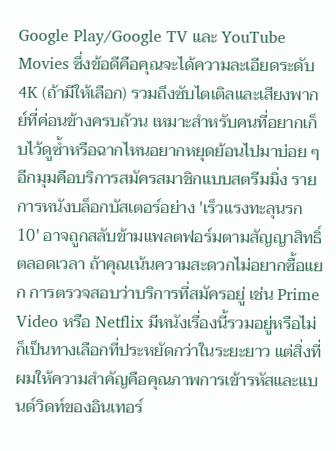Google Play/Google TV และ YouTube Movies ซึ่งข้อดีคือคุณจะได้ความละเอียดระดับ 4K (ถ้ามีให้เลือก) รวมถึงซับไตเติลและเสียงพากย์ที่ค่อนข้างครบถ้วน เหมาะสำหรับคนที่อยากเก็บไว้ดูซ้ำหรือฉากไหนอยากหยุดย้อนไปมาบ่อย ๆ
อีกมุมคือบริการสมัครสมาชิกแบบสตรีมมิ่ง รายการหนังบล็อกบัสเตอร์อย่าง 'เร็วแรงทะลุนรก 10' อาจถูกสลับข้ามแพลตฟอร์มตามสัญญาสิทธิ์ตลอดเวลา ถ้าคุณเน้นความสะดวกไม่อยากซื้อแยก การตรวจสอบว่าบริการที่สมัครอยู่ เช่น Prime Video หรือ Netflix มีหนังเรื่องนี้รวมอยู่หรือไม่ ก็เป็นทางเลือกที่ประหยัดกว่าในระยะยาว แต่สิ่งที่ผมให้ความสำคัญคือคุณภาพการเข้ารหัสและแบนด์วิดท์ของอินเทอร์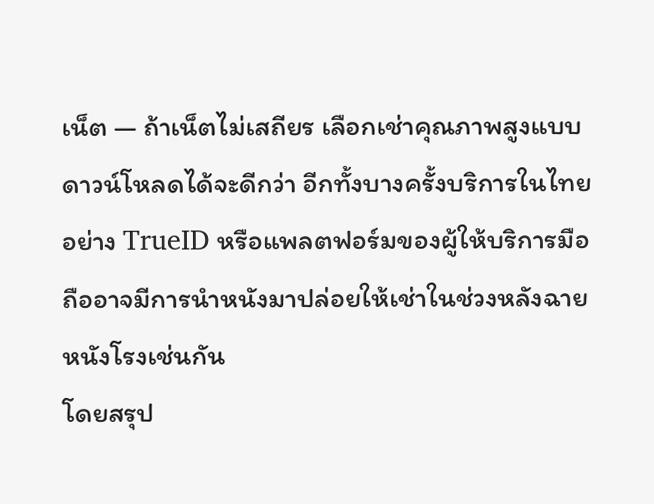เน็ต — ถ้าเน็ตไม่เสถียร เลือกเช่าคุณภาพสูงแบบดาวน์โหลดได้จะดีกว่า อีกทั้งบางครั้งบริการในไทยอย่าง TrueID หรือแพลตฟอร์มของผู้ให้บริการมือถืออาจมีการนำหนังมาปล่อยให้เช่าในช่วงหลังฉายหนังโรงเช่นกัน
โดยสรุป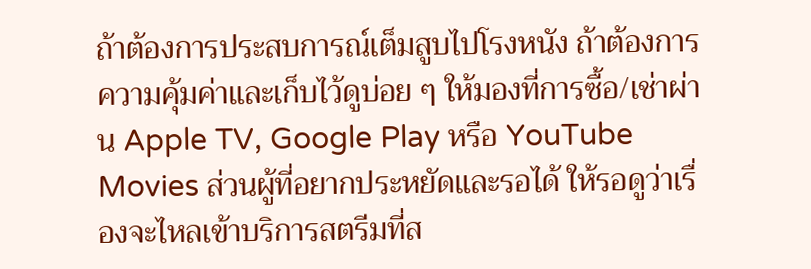ถ้าต้องการประสบการณ์เต็มสูบไปโรงหนัง ถ้าต้องการความคุ้มค่าและเก็บไว้ดูบ่อย ๆ ให้มองที่การซื้อ/เช่าผ่าน Apple TV, Google Play หรือ YouTube Movies ส่วนผู้ที่อยากประหยัดและรอได้ ให้รอดูว่าเรื่องจะไหลเข้าบริการสตรีมที่ส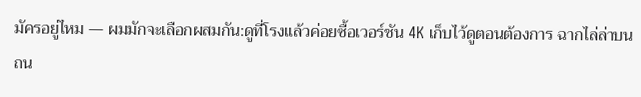มัครอยู่ไหม — ผมมักจะเลือกผสมกัน:ดูที่โรงแล้วค่อยซื้อเวอร์ชัน 4K เก็บไว้ดูตอนต้องการ ฉากไล่ล่าบนถน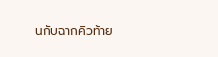นกับฉากคิวท้าย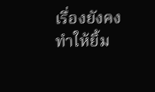เรื่องยังคงทำให้ยิ้ม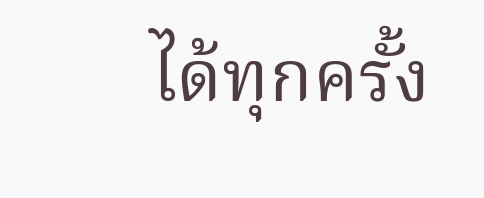ได้ทุกครั้ง